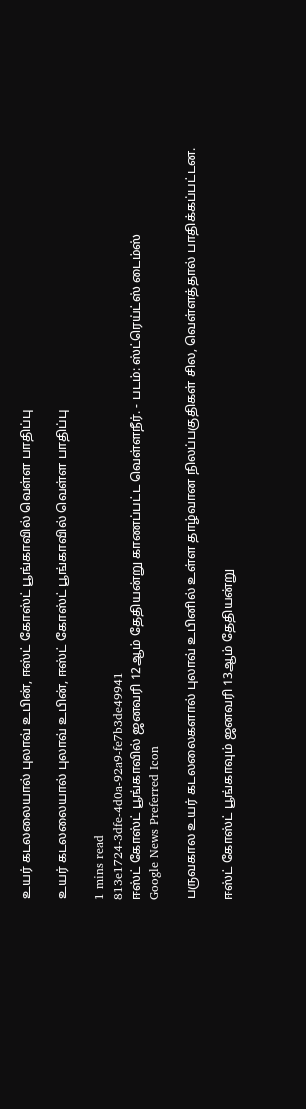உயர் கடலலையால் புலாவ் உபின், ஈஸ்ட் கோஸ்ட் பூங்காவில் வெள்ள பாதிப்பு

உயர் கடலலையால் புலாவ் உபின், ஈஸ்ட் கோஸ்ட் பூங்காவில் வெள்ள பாதிப்பு

1 mins read
813e1724-3dfe-4d0a-92a9-fe7b3de49941
ஈஸ்ட் கோஸ்ட் பூங்காவில் ஜனவரி 12ஆம் தேதியன்று காணப்பட்ட வெள்ளநீர். - படம்: ஸ்ட்ரெய்ட்ஸ் டைம்ஸ்
Google News Preferred Icon

பருவகால உயர் கடலலைகளால் புலாவ் உபினில் உள்ள தாழ்வான நிலப்பகுதிகள் சில, வெள்ளத்தால் பாதிக்கப்பட்டன.

ஈஸ்ட் கோஸ்ட் பூங்காவும் ஜனவரி 13ஆம் தேதியன்று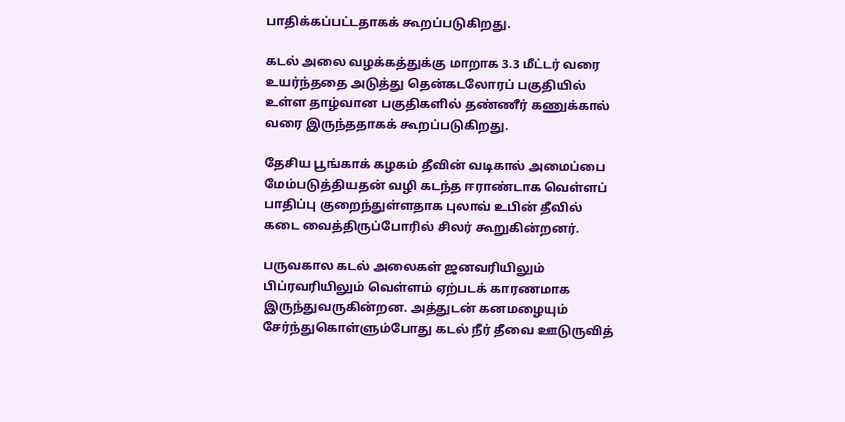பாதிக்கப்பட்டதாகக் கூறப்படுகிறது.

கடல் அலை வழக்கத்துக்கு மாறாக 3.3 மீட்டர் வரை உயர்ந்ததை அடுத்து தென்கடலோரப் பகுதியில் உள்ள தாழ்வான பகுதிகளில் தண்ணீர் கணுக்கால் வரை இருந்ததாகக் கூறப்படுகிறது.

தேசிய பூங்காக் கழகம் தீவின் வடிகால் அமைப்பை மேம்படுத்தியதன் வழி கடந்த ஈராண்டாக வெள்ளப் பாதிப்பு குறைந்துள்ளதாக புலாவ் உபின் தீவில் கடை வைத்திருப்போரில் சிலர் கூறுகின்றனர்.

பருவகால கடல் அலைகள் ஜனவரியிலும் பிப்ரவரியிலும் வெள்ளம் ஏற்படக் காரணமாக இருந்துவருகின்றன. அத்துடன் கனமழையும் சேர்ந்துகொள்ளும்போது கடல் நீர் தீவை ஊடுருவித்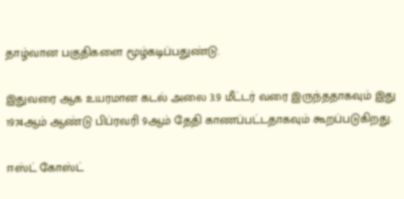தாழ்வான பகுதிகளை மூழ்கடிப்பதுண்டு.

இதுவரை ஆக உயரமான கடல் அலை 3.9 மீட்டர் வரை இருந்ததாகவும் இது 1974ஆம் ஆண்டு பிப்ரவரி 9ஆம் தேதி காணப்பட்டதாகவும் கூறப்படுகிறது.

ஈஸ்ட் கோஸ்ட்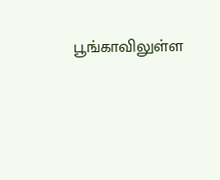பூங்காவிலுள்ள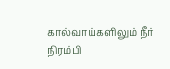கால்வாய்களிலும் நீர் நிரம்பி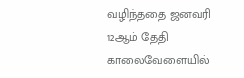வழிந்ததை ஜனவரி 12ஆம் தேதி காலைவேளையில்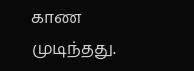காண முடிந்தது.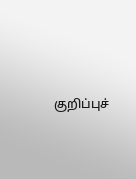குறிப்புச்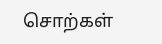சொற்கள்